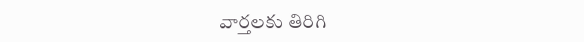వార్తలకు తిరిగి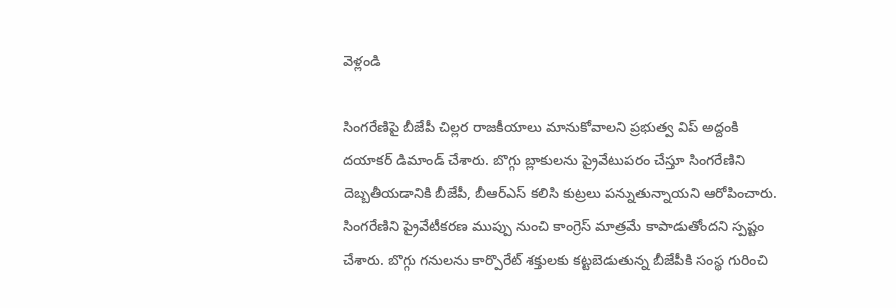వెళ్లండి

సింగరేణిపై బీజేపీ చిల్లర రాజకీయాలు మానుకోవాలని ప్రభుత్వ విప్ అద్దంకి దయాకర్ డిమాండ్ చేశారు. బొగ్గు బ్లాకులను ప్రైవేటుపరం చేస్తూ సింగరేణిని దెబ్బతీయడానికి బీజేపీ, బీఆర్ఎస్ కలిసి కుట్రలు పన్నుతున్నాయని ఆరోపించారు.
సింగరేణిని ప్రైవేటీకరణ ముప్పు నుంచి కాంగ్రెస్ మాత్రమే కాపాడుతోందని స్పష్టం చేశారు. బొగ్గు గనులను కార్పొరేట్ శక్తులకు కట్టబెడుతున్న బీజేపీకి సంస్థ గురించి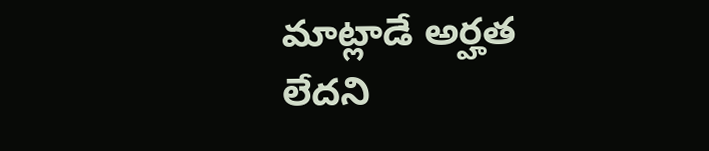మాట్లాడే అర్హత లేదని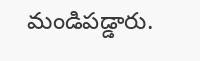మండిపడ్డారు.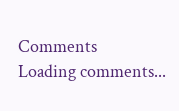Comments
Loading comments...